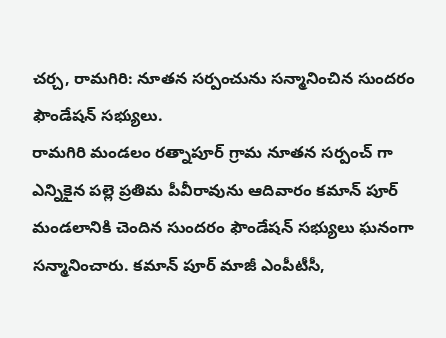చర్చ, రామగిరి: నూతన సర్పంచును సన్మానించిన సుందరం ఫౌండేషన్ సభ్యులు.
రామగిరి మండలం రత్నాపూర్ గ్రామ నూతన సర్పంచ్ గా ఎన్నికైన పల్లె ప్రతిమ పీవీరావును ఆదివారం కమాన్ పూర్ మండలానికి చెందిన సుందరం ఫౌండేషన్ సభ్యులు ఘనంగా సన్మానించారు. కమాన్ పూర్ మాజీ ఎంపీటీసీ,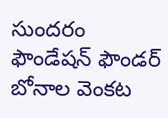సుందరం ఫౌండేషన్ ఫౌండర్ బోనాల వెంకట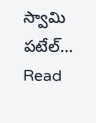స్వామి పటేల్…
Read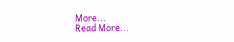More...
Read More...